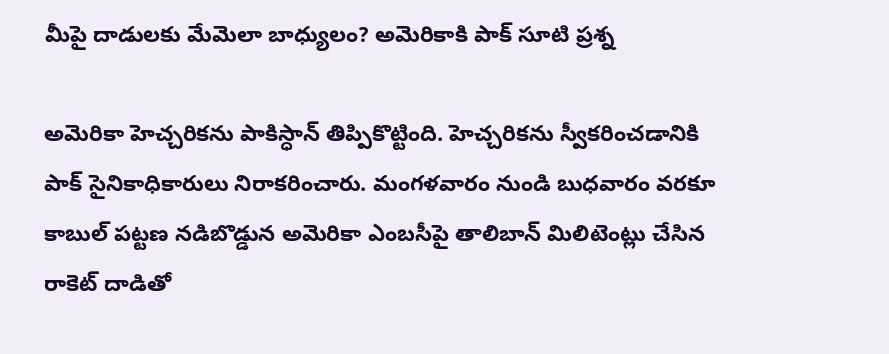మీపై దాడులకు మేమెలా బాధ్యులం? అమెరికాకి పాక్ సూటి ప్రశ్న

అమెరికా హెచ్చరికను పాకిస్ధాన్ తిప్పికొట్టింది. హెచ్చరికను స్వీకరించడానికి పాక్ సైనికాధికారులు నిరాకరించారు. మంగళవారం నుండి బుధవారం వరకూ కాబుల్ పట్టణ నడిబొడ్డున అమెరికా ఎంబసీపై తాలిబాన్ మిలిటెంట్లు చేసిన రాకెట్ దాడితో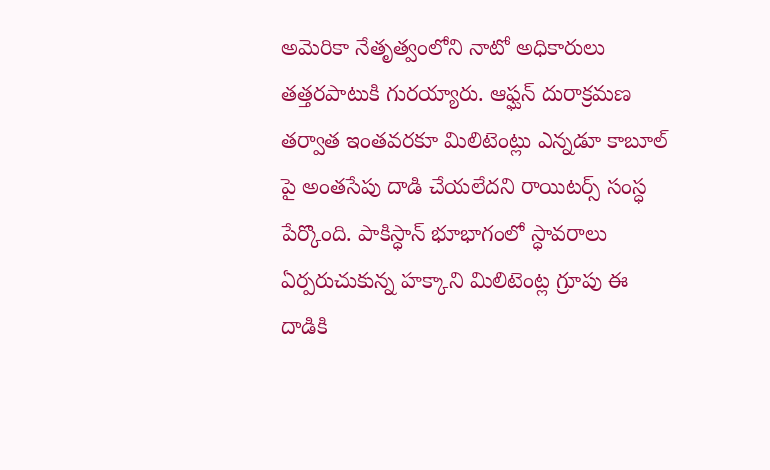అమెరికా నేతృత్వంలోని నాటో అధికారులు తత్తరపాటుకి గురయ్యారు. ఆఫ్ఘన్ దురాక్రమణ తర్వాత ఇంతవరకూ మిలిటెంట్లు ఎన్నడూ కాబూల్ పై అంతసేపు దాడి చేయలేదని రాయిటర్స్ సంస్ధ పేర్కొంది. పాకిస్ధాన్ భూభాగంలో స్ధావరాలు ఏర్పరుచుకున్న హక్కాని మిలిటెంట్ల గ్రూపు ఈ దాడికి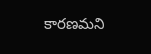కారణమని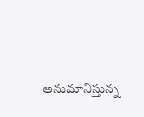అనుమానిస్తున్న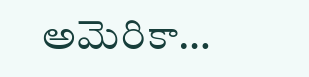అమెరికా…